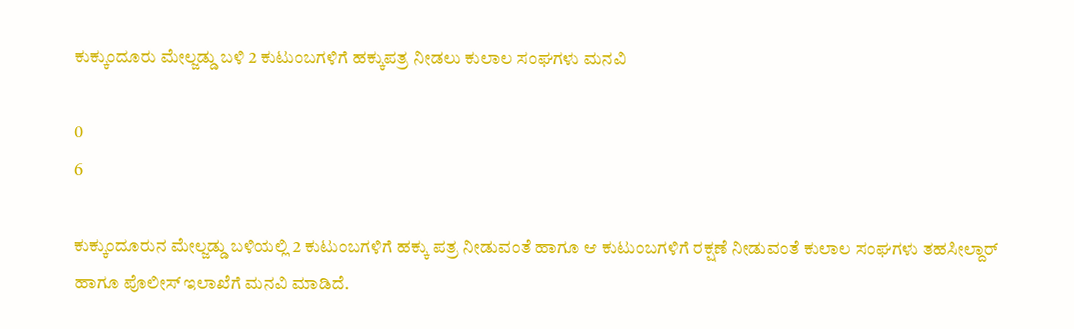ಕುಕ್ಕುಂದೂರು ಮೇಲ್ಜಡ್ಡು ಬಳಿ 2 ಕುಟುಂಬಗಳಿಗೆ ಹಕ್ಕುಪತ್ರ ನೀಡಲು ಕುಲಾಲ ಸಂಘಗಳು ಮನವಿ

0
6

ಕುಕ್ಕುಂದೂರುನ ಮೇಲ್ಜಡ್ಡು ಬಳಿಯಲ್ಲಿ 2 ಕುಟುಂಬಗಳಿಗೆ ಹಕ್ಕು ಪತ್ರ ನೀಡುವಂತೆ ಹಾಗೂ ಆ ಕುಟುಂಬಗಳಿಗೆ ರಕ್ಷಣೆ ನೀಡುವಂತೆ ಕುಲಾಲ ಸಂಘಗಳು ತಹಸೀಲ್ದಾರ್ ಹಾಗೂ ಪೊಲೀಸ್ ಇಲಾಖೆಗೆ ಮನವಿ ಮಾಡಿದೆ.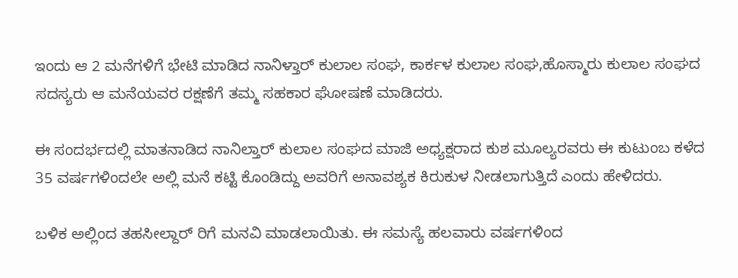ಇಂದು ಆ 2 ಮನೆಗಳಿಗೆ ಭೇಟಿ ಮಾಡಿದ ನಾನಿಳ್ತಾರ್ ಕುಲಾಲ ಸಂಘ, ಕಾರ್ಕಳ ಕುಲಾಲ ಸಂಘ,ಹೊಸ್ಮಾರು ಕುಲಾಲ ಸಂಘದ ಸದಸ್ಯರು ಆ ಮನೆಯವರ ರಕ್ಷಣೆಗೆ ತಮ್ಮ ಸಹಕಾರ ಘೋಷಣೆ ಮಾಡಿದರು.

ಈ ಸಂದರ್ಭದಲ್ಲಿ ಮಾತನಾಡಿದ ನಾನಿಲ್ತಾರ್ ಕುಲಾಲ ಸಂಘದ ಮಾಜಿ ಅಧ್ಯಕ್ಷರಾದ ಕುಶ ಮೂಲ್ಯರವರು ಈ ಕುಟುಂಬ ಕಳೆದ 35 ವರ್ಷಗಳಿಂದಲೇ ಅಲ್ಲಿ ಮನೆ ಕಟ್ಟಿ ಕೊಂಡಿದ್ದು ಅವರಿಗೆ ಅನಾವಶ್ಯಕ ಕಿರುಕುಳ ನೀಡಲಾಗುತ್ತಿದೆ ಎಂದು ಹೇಳಿದರು.

ಬಳಿಕ ಅಲ್ಲಿಂದ ತಹಸೀಲ್ದಾರ್ ರಿಗೆ ಮನವಿ ಮಾಡಲಾಯಿತು. ಈ ಸಮಸ್ಯೆ ಹಲವಾರು ವರ್ಷಗಳಿಂದ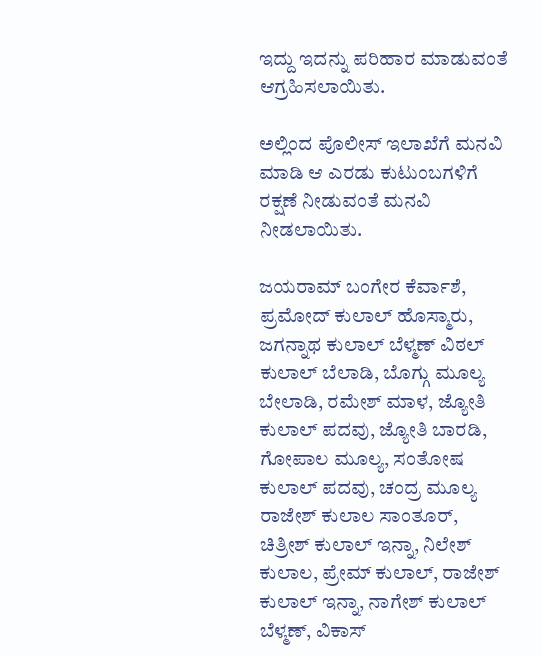ಇದ್ದು ಇದನ್ನು ಪರಿಹಾರ ಮಾಡುವಂತೆ ಆಗ್ರಹಿಸಲಾಯಿತು.

ಅಲ್ಲಿಂದ ಪೊಲೀಸ್ ಇಲಾಖೆಗೆ ಮನವಿ ಮಾಡಿ ಆ ಎರಡು ಕುಟುಂಬಗಳಿಗೆ ರಕ್ಷಣೆ ನೀಡುವಂತೆ ಮನವಿ ನೀಡಲಾಯಿತು.

ಜಯರಾಮ್ ಬಂಗೇರ ಕೆರ್ವಾಶೆ, ಪ್ರಮೋದ್ ಕುಲಾಲ್ ಹೊಸ್ಮಾರು, ಜಗನ್ನಾಥ ಕುಲಾಲ್ ಬೆಳ್ಮಣ್ ವಿಠಲ್ ಕುಲಾಲ್ ಬೆಲಾಡಿ, ಬೊಗ್ಗು ಮೂಲ್ಯ ಬೇಲಾಡಿ, ರಮೇಶ್ ಮಾಳ, ಜ್ಯೋತಿ ಕುಲಾಲ್ ಪದವು, ಜ್ಯೋತಿ ಬಾರಡಿ, ಗೋಪಾಲ ಮೂಲ್ಯ, ಸಂತೋಷ ಕುಲಾಲ್ ಪದವು, ಚಂದ್ರ ಮೂಲ್ಯ ರಾಜೇಶ್ ಕುಲಾಲ ಸಾಂತೂರ್, ಚಿತ್ರೀಶ್ ಕುಲಾಲ್ ಇನ್ನಾ, ನಿಲೇಶ್ ಕುಲಾಲ, ಪ್ರೇಮ್ ಕುಲಾಲ್, ರಾಜೇಶ್ ಕುಲಾಲ್ ಇನ್ನಾ, ನಾಗೇಶ್ ಕುಲಾಲ್ ಬೆಳ್ಮಣ್, ವಿಕಾಸ್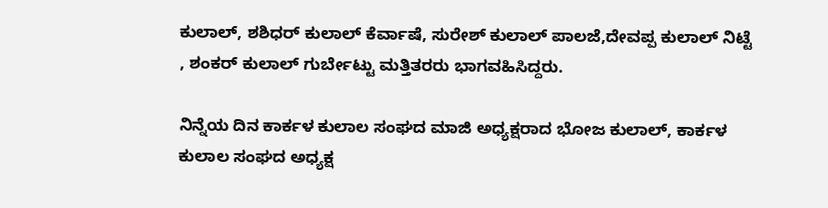ಕುಲಾಲ್, ಶಶಿಧರ್ ಕುಲಾಲ್ ಕೆರ್ವಾಷೆ, ಸುರೇಶ್ ಕುಲಾಲ್ ಪಾಲಜೆ,ದೇವಪ್ಪ ಕುಲಾಲ್ ನಿಟ್ಟೆ , ಶಂಕರ್ ಕುಲಾಲ್ ಗುರ್ಬೇಟ್ಟು ಮತ್ತಿತರರು ಭಾಗವಹಿಸಿದ್ದರು.

ನಿನ್ನೆಯ ದಿನ ಕಾರ್ಕಳ ಕುಲಾಲ ಸಂಘದ ಮಾಜಿ ಅಧ್ಯಕ್ಷರಾದ ಭೋಜ ಕುಲಾಲ್, ಕಾರ್ಕಳ ಕುಲಾಲ ಸಂಘದ ಅಧ್ಯಕ್ಷ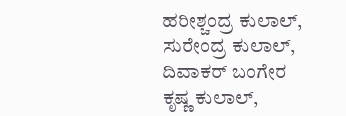ಹರೀಶ್ಚಂದ್ರ ಕುಲಾಲ್, ಸುರೇಂದ್ರ ಕುಲಾಲ್, ದಿವಾಕರ್ ಬಂಗೇರ ಕೃಷ್ಣ ಕುಲಾಲ್,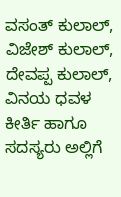ವಸಂತ್ ಕುಲಾಲ್, ವಿಜೇಶ್ ಕುಲಾಲ್, ದೇವಪ್ಪ ಕುಲಾಲ್, ವಿನಯ ಧವಳ ಕೀರ್ತಿ ಹಾಗೂ ಸದಸ್ಯರು ಅಲ್ಲಿಗೆ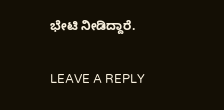ಭೇಟಿ ನೀಡಿದ್ದಾರೆ.

LEAVE A REPLY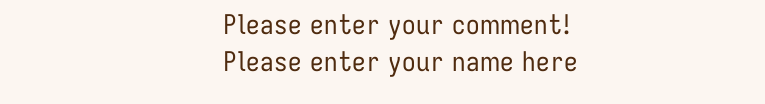Please enter your comment!
Please enter your name here